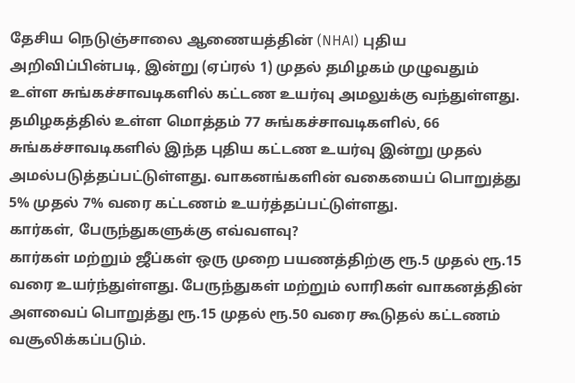தேசிய நெடுஞ்சாலை ஆணையத்தின் (NHAI) புதிய அறிவிப்பின்படி, இன்று (ஏப்ரல் 1) முதல் தமிழகம் முழுவதும் உள்ள சுங்கச்சாவடிகளில் கட்டண உயர்வு அமலுக்கு வந்துள்ளது. தமிழகத்தில் உள்ள மொத்தம் 77 சுங்கச்சாவடிகளில், 66 சுங்கச்சாவடிகளில் இந்த புதிய கட்டண உயர்வு இன்று முதல் அமல்படுத்தப்பட்டுள்ளது. வாகனங்களின் வகையைப் பொறுத்து 5% முதல் 7% வரை கட்டணம் உயர்த்தப்பட்டுள்ளது.
கார்கள், பேருந்துகளுக்கு எவ்வளவு?
கார்கள் மற்றும் ஜீப்கள் ஒரு முறை பயணத்திற்கு ரூ.5 முதல் ரூ.15 வரை உயர்ந்துள்ளது. பேருந்துகள் மற்றும் லாரிகள் வாகனத்தின் அளவைப் பொறுத்து ரூ.15 முதல் ரூ.50 வரை கூடுதல் கட்டணம் வசூலிக்கப்படும்.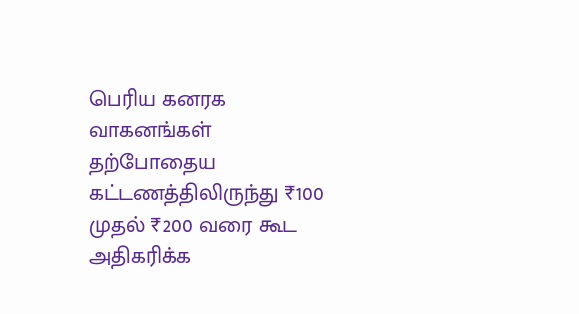பெரிய கனரக வாகனங்கள் தற்போதைய கட்டணத்திலிருந்து ₹100 முதல் ₹200 வரை கூட அதிகரிக்க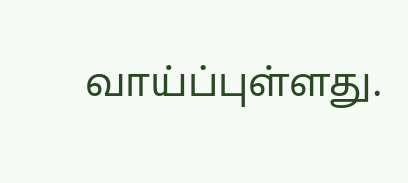வாய்ப்புள்ளது.